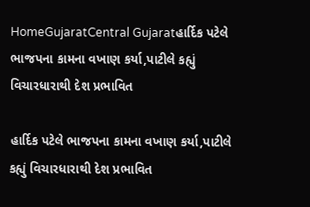HomeGujaratCentral Gujaratહાર્દિક પટેલે ભાજપના કામના વખાણ કર્યા,પાટીલે કહ્યું વિચારધારાથી દેશ પ્રભાવિત

હાર્દિક પટેલે ભાજપના કામના વખાણ કર્યા,પાટીલે કહ્યું વિચારધારાથી દેશ પ્રભાવિત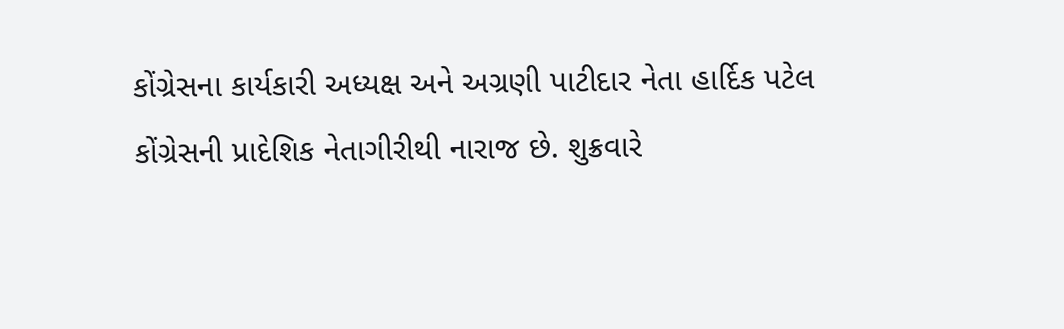કોંગ્રેસના કાર્યકારી અધ્યક્ષ અને અગ્રણી પાટીદાર નેતા હાર્દિક પટેલ કોંગ્રેસની પ્રાદેશિક નેતાગીરીથી નારાજ છે. શુક્રવારે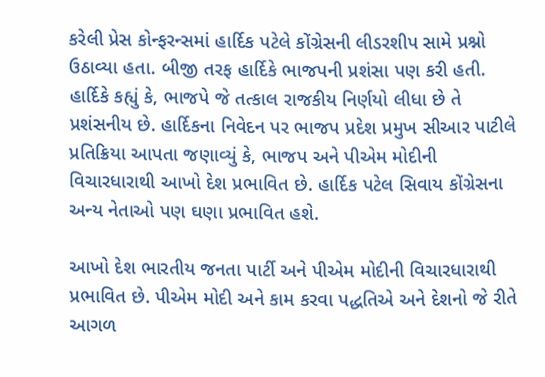કરેલી પ્રેસ કોન્ફરન્સમાં હાર્દિક પટેલે કોંગ્રેસની લીડરશીપ સામે પ્રશ્નો ઉઠાવ્યા હતા. બીજી તરફ હાર્દિકે ભાજપની પ્રશંસા પણ કરી હતી. હાર્દિકે કહ્યું કે, ભાજપે જે તત્કાલ રાજકીય નિર્ણયો લીધા છે તે પ્રશંસનીય છે. હાર્દિકના નિવેદન પર ભાજપ પ્રદેશ પ્રમુખ સીઆર પાટીલે પ્રતિક્રિયા આપતા જણાવ્યું કે, ભાજપ અને પીએમ મોદીની વિચારધારાથી આખો દેશ પ્રભાવિત છે. હાર્દિક પટેલ સિવાય કોંગ્રેસના અન્ય નેતાઓ પણ ઘણા પ્રભાવિત હશે.

આખો દેશ ભારતીય જનતા પાર્ટી અને પીએમ મોદીની વિચારધારાથી પ્રભાવિત છે. પીએમ મોદી અને કામ કરવા પદ્ધતિએ અને દેશનો જે રીતે આગળ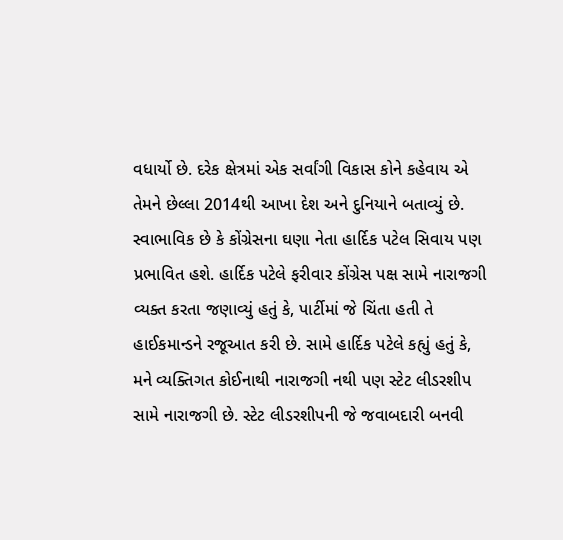વધાર્યો છે. દરેક ક્ષેત્રમાં એક સર્વાંગી વિકાસ કોને કહેવાય એ તેમને છેલ્લા 2014થી આખા દેશ અને દુનિયાને બતાવ્યું છે. સ્વાભાવિક છે કે કોંગ્રેસના ઘણા નેતા હાર્દિક પટેલ સિવાય પણ પ્રભાવિત હશે. હાર્દિક પટેલે ફરીવાર કોંગ્રેસ પક્ષ સામે નારાજગી વ્યક્ત કરતા જણાવ્યું હતું કે, પાર્ટીમાં જે ચિંતા હતી તે હાઈકમાન્ડને રજૂઆત કરી છે. સામે હાર્દિક પટેલે કહ્યું હતું કે, મને વ્યક્તિગત કોઈનાથી નારાજગી નથી પણ સ્ટેટ લીડરશીપ સામે નારાજગી છે. સ્ટેટ લીડરશીપની જે જવાબદારી બનવી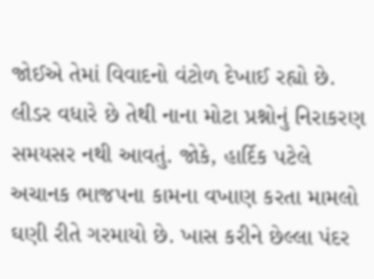જોઈએ તેમાં વિવાદનો વંટોળ દેખાઈ રહ્યો છે. લીડર વધારે છે તેથી નાના મોટા પ્રશ્નોનું નિરાકરણ સમયસર નથી આવતું. જોકે, હાર્દિક પટેલે અચાનક ભાજપના કામના વખાણ કરતા મામલો ઘણી રીતે ગરમાયો છે. ખાસ કરીને છેલ્લા પંદર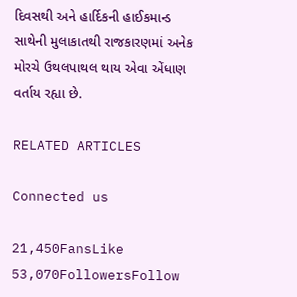દિવસથી અને હાર્દિકની હાઈકમાન્ડ સાથેની મુલાકાતથી રાજકારણમાં અનેક મોરચે ઉથલપાથલ થાય એવા એંધાણ વર્તાય રહ્યા છે.

RELATED ARTICLES

Connected us

21,450FansLike
53,070FollowersFollow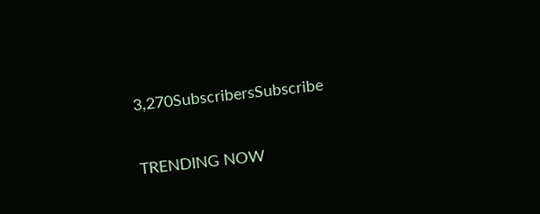3,270SubscribersSubscribe

TRENDING NOW